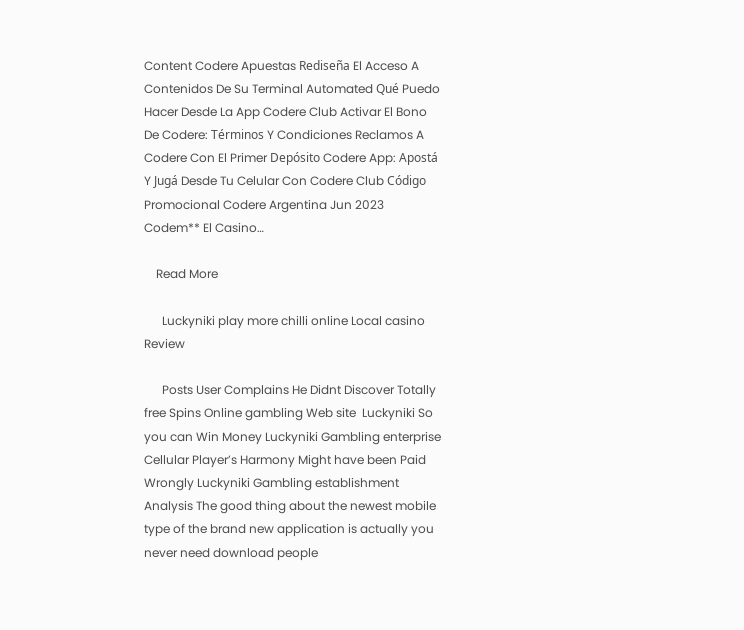Content Codere Apuestas Rediseña El Acceso A Contenidos De Su Terminal Automated Qué Puedo Hacer Desde La App Codere Club Activar El Bono De Codere: Términos Y Condiciones Reclamos A Codere Con El Primer Depósito Codere App: Apostá Y Jugá Desde Tu Celular Con Codere Club Código Promocional Codere Argentina Jun 2023 Codem** El Casino…

    Read More

      Luckyniki play more chilli online Local casino Review

      Posts User Complains He Didnt Discover Totally free Spins Online gambling Web site  Luckyniki So you can Win Money Luckyniki Gambling enterprise Cellular Player’s Harmony Might have been Paid Wrongly Luckyniki Gambling establishment Analysis The good thing about the newest mobile type of the brand new application is actually you never need download people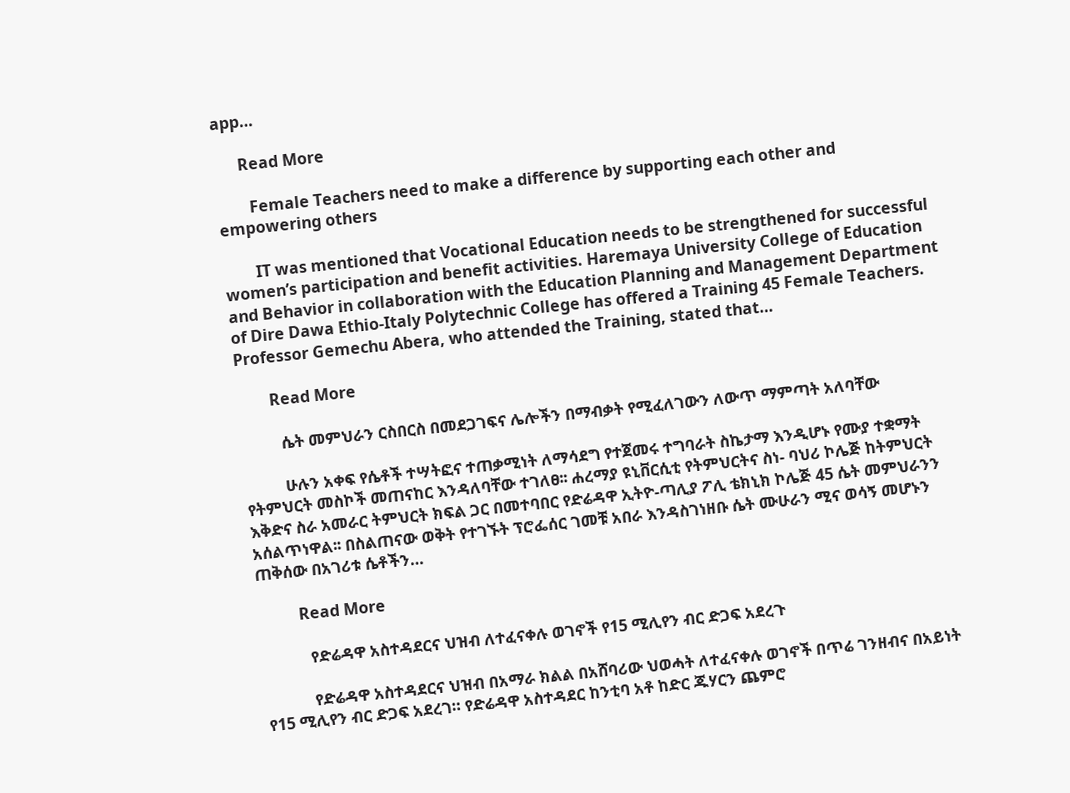app…

      Read More

        Female Teachers need to make a difference by supporting each other and empowering others

        IT was mentioned that Vocational Education needs to be strengthened for successful women’s participation and benefit activities. Haremaya University College of Education and Behavior in collaboration with the Education Planning and Management Department of Dire Dawa Ethio-Italy Polytechnic College has offered a Training 45 Female Teachers. Professor Gemechu Abera, who attended the Training, stated that…

        Read More

          ሴት መምህራን ርስበርስ በመደጋገፍና ሌሎችን በማብቃት የሚፈለገውን ለውጥ ማምጣት አለባቸው

          ሁሉን አቀፍ የሴቶች ተሣትፎና ተጠቃሚነት ለማሳደግ የተጀመሩ ተግባራት ስኬታማ እንዲሆኑ የሙያ ተቋማት የትምህርት መስኮች መጠናከር እንዳለባቸው ተገለፀ፡፡ ሐረማያ ዩኒቨርሲቲ የትምህርትና ስነ- ባህሪ ኮሌጅ ከትምህርት እቅድና ስራ አመራር ትምህርት ክፍል ጋር በመተባበር የድሬዳዋ ኢትዮ-ጣሊያ ፖሊ ቴክኒክ ኮሌጅ 45 ሴት መምህራንን አሰልጥነዋል፡፡ በስልጠናው ወቅት የተገኙት ፕሮፌሰር ገመቹ አበራ እንዳስገነዘቡ ሴት ሙሁራን ሚና ወሳኝ መሆኑን ጠቅሰው በአገሪቱ ሴቶችን…

          Read More

            የድሬዳዋ አስተዳደርና ህዝብ ለተፈናቀሉ ወገኖች የ15 ሚሊየን ብር ድጋፍ አደረጉ

            የድሬዳዋ አስተዳደርና ህዝብ በአማራ ክልል በአሸባሪው ህወሓት ለተፈናቀሉ ወገኖች በጥሬ ገንዘብና በአይነት የ15 ሚሊየን ብር ድጋፍ አደረገ። የድሬዳዋ አስተዳደር ከንቲባ አቶ ከድር ጁሃርን ጨምሮ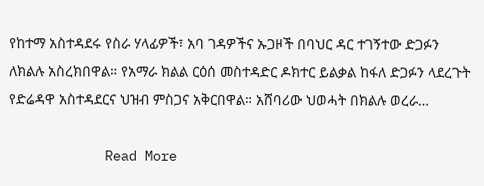የከተማ አስተዳደሩ የስራ ሃላፊዎች፣ አባ ገዳዎችና ኡጋዞች በባህር ዳር ተገኝተው ድጋፉን ለክልሉ አስረክበዋል። የአማራ ክልል ርዕሰ መስተዳድር ዶክተር ይልቃል ከፋለ ድጋፉን ላደረጉት የድሬዳዋ አስተዳደርና ህዝብ ምስጋና አቅርበዋል። አሸባሪው ህወሓት በክልሉ ወረራ…

            Read More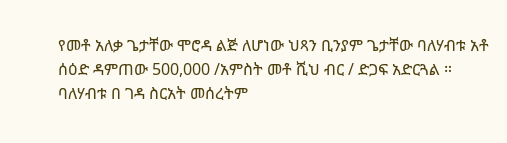የመቶ አለቃ ጌታቸው ሞሮዳ ልጅ ለሆነው ህጻን ቢንያም ጌታቸው ባለሃብቱ አቶ ሰዕድ ዳምጠው 500,000 /አምስት መቶ ሺህ ብር / ድጋፍ አድርጓል ። ባለሃብቱ በ ገዳ ስርአት መሰረትም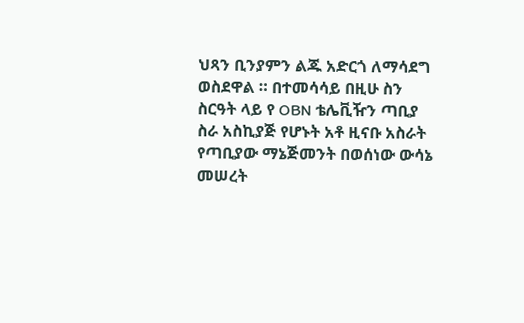ህጻን ቢንያምን ልጁ አድርጎ ለማሳደግ ወስደዋል ። በተመሳሳይ በዚሁ ስን ስርዓት ላይ የ OBN ቴሌቪዥን ጣቢያ ስራ አስኪያጅ የሆኑት አቶ ዚናቡ አስራት የጣቢያው ማኔጅመንት በወሰነው ውሳኔ መሠረት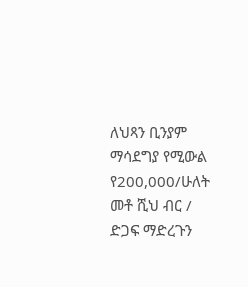ለህጻን ቢንያም ማሳደግያ የሚውል የ200,000/ሁለት መቶ ሺህ ብር / ድጋፍ ማድረጉን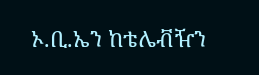ኦ.ቢ.ኤን ከቴሌቭዥን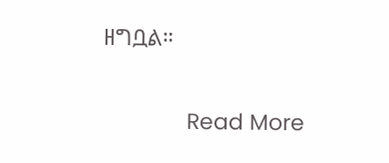ዘግቧል።

              Read More